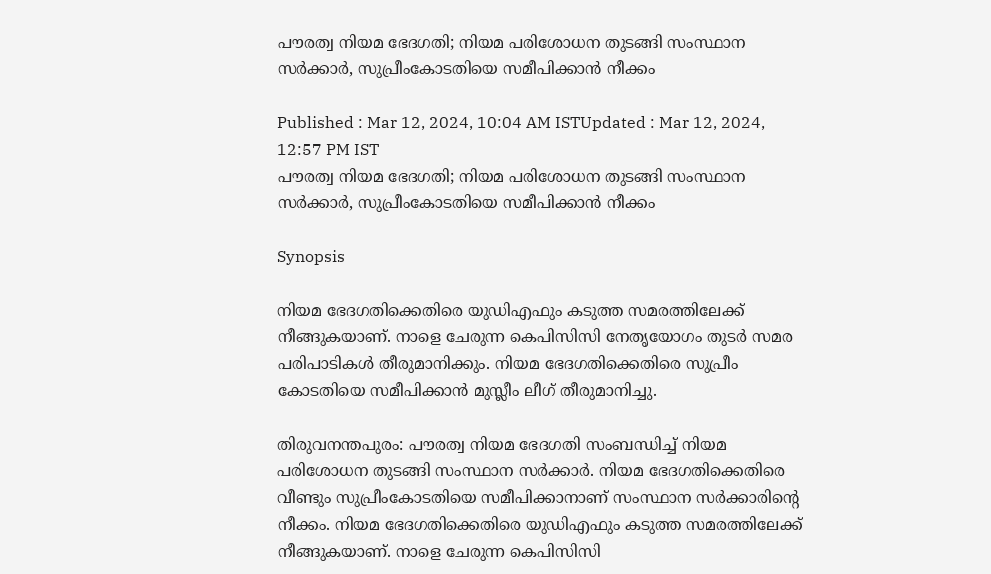പൗരത്വ നിയമ ഭേദഗതി; നിയമ പരിശോധന തുടങ്ങി സംസ്ഥാന സർക്കാർ, സുപ്രീംകോടതിയെ സമീപിക്കാൻ നീക്കം

Published : Mar 12, 2024, 10:04 AM ISTUpdated : Mar 12, 2024, 12:57 PM IST
പൗരത്വ നിയമ ഭേദഗതി; നിയമ പരിശോധന തുടങ്ങി സംസ്ഥാന സർക്കാർ, സുപ്രീംകോടതിയെ സമീപിക്കാൻ നീക്കം

Synopsis

നിയമ ഭേദഗതിക്കെതിരെ യുഡിഎഫും കടുത്ത സമരത്തിലേക്ക് നീങ്ങുകയാണ്. നാളെ ചേരുന്ന കെപിസിസി നേതൃയോഗം തുടർ സമര പരിപാടികൾ തീരുമാനിക്കും. നിയമ ഭേദഗതിക്കെതിരെ സുപ്രീം കോടതിയെ സമീപിക്കാൻ മുസ്ലീം ലീഗ് തീരുമാനിച്ചു.

തിരുവനന്തപുരം: പൗരത്വ നിയമ ഭേദഗതി സംബന്ധിച്ച് നിയമ പരിശോധന തുടങ്ങി സംസ്ഥാന സർക്കാർ. നിയമ ഭേദഗതിക്കെതിരെ വീണ്ടും സുപ്രീംകോടതിയെ സമീപിക്കാനാണ് സംസ്ഥാന സർക്കാരിന്റെ നീക്കം. നിയമ ഭേദഗതിക്കെതിരെ യുഡിഎഫും കടുത്ത സമരത്തിലേക്ക് നീങ്ങുകയാണ്. നാളെ ചേരുന്ന കെപിസിസി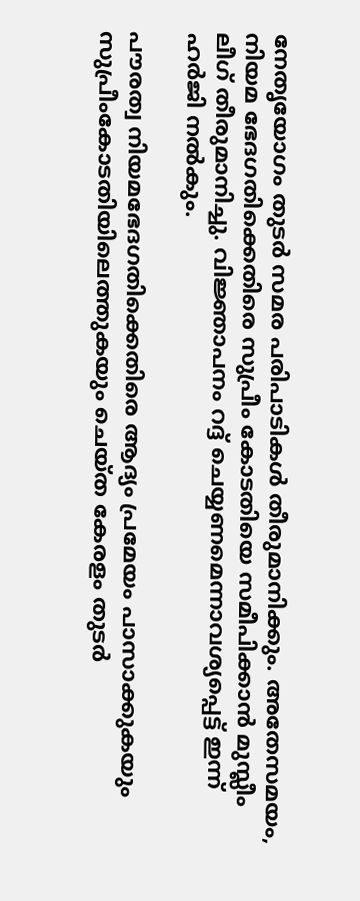നേതൃയോഗം തുടർ സമര പരിപാടികൾ തീരുമാനിക്കും. അതേസമയം, നിയമ ഭേദഗതിക്കെതിരെ സുപ്രീം കോടതിയെ സമീപിക്കാൻ മുസ്ലീം ലീഗ് തീരുമാനിച്ചു. വിജ്ഞാപനം റദ്ദ് ചെയ്യണമെന്നാവശ്യപ്പെട്ട് ഇന്ന് ഹർജി നൽകും.

പൗരത്വ നിയമഭേദഗതിക്കെതിരെ ആദ്യം പ്രമേയം പാസാക്കുകയും സുപ്രീംകോടതിയിലെത്തുകയും ചെയ്ത കേരളം തുടര്‍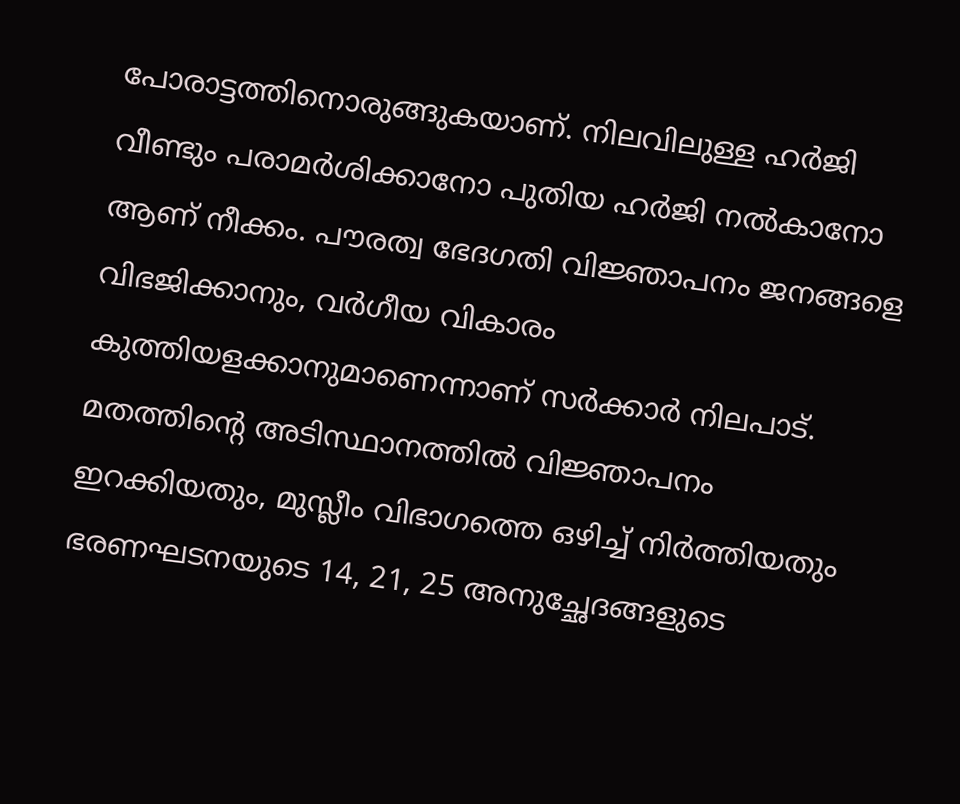പോരാട്ടത്തിനൊരുങ്ങുകയാണ്. നിലവിലുള്ള ഹര്‍ജി വീണ്ടും പരാമര്‍ശിക്കാനോ പുതിയ ഹര്‍ജി നല്‍കാനോ ആണ് നീക്കം. പൗരത്വ ഭേദഗതി വിജ്ഞാപനം ജനങ്ങളെ വിഭജിക്കാനും, വര്‍ഗീയ വികാരം കുത്തിയളക്കാനുമാണെന്നാണ് സര്‍ക്കാര്‍ നിലപാട്. മതത്തിന്‍റെ അടിസ്ഥാനത്തില്‍ വിജ്ഞാപനം ഇറക്കിയതും, മുസ്ലീം വിഭാഗത്തെ ഒഴിച്ച് നിര്‍ത്തിയതും ഭരണഘടനയുടെ 14, 21, 25 അനുച്ഛേദങ്ങളുടെ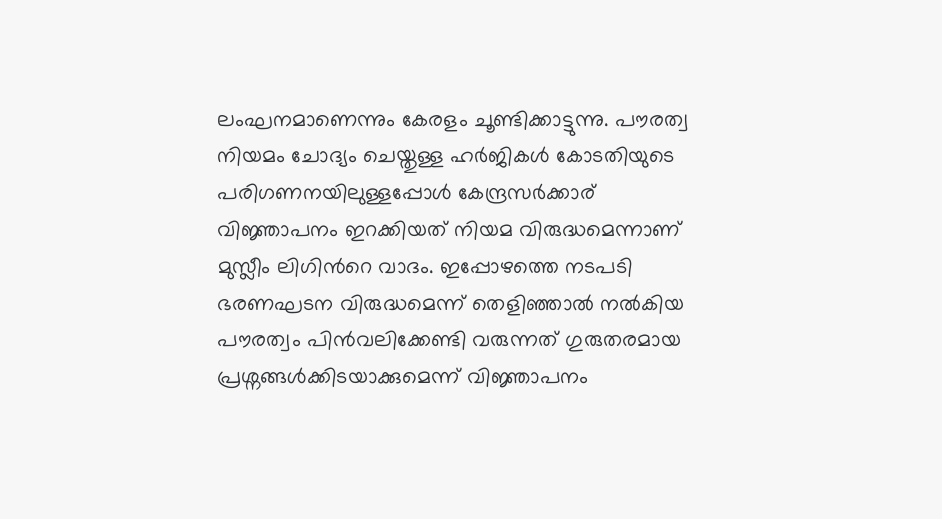ലംഘനമാണെന്നും കേരളം ചൂണ്ടിക്കാട്ടുന്നു. പൗരത്വ നിയമം ചോദ്യം ചെയ്തുള്ള ഹര്‍ജികള്‍ കോടതിയുടെ പരിഗണനയിലുള്ളപ്പോള്‍ കേന്ദ്രസര്‍ക്കാര് വിജ്ഞാപനം ഇറക്കിയത് നിയമ വിരുദ്ധമെന്നാണ് മുസ്ലീം ലിഗിന്‍റെ വാദം. ഇപ്പോഴത്തെ നടപടി ഭരണഘടന വിരുദ്ധമെന്ന് തെളിഞ്ഞാല്‍ നല്‍കിയ പൗരത്വം പിന്‍വലിക്കേണ്ടി വരുന്നത് ഗുരുതരമായ പ്രശ്നങ്ങള്‍ക്കിടയാക്കുമെന്ന് വിജ്ഞാപനം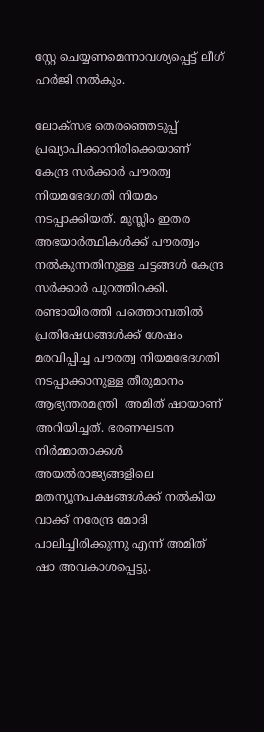സ്റ്റേ ചെയ്യണമെന്നാവശ്യപ്പെട്ട് ലീഗ് ഹര്‍ജി നല്‍കും.

ലോക്സഭ തെര‌ഞ്ഞെടുപ്പ് പ്രഖ്യാപിക്കാനിരിക്കെയാണ് കേന്ദ്ര സർക്കാർ പൗരത്വ നിയമഭേദഗതി നിയമം നടപ്പാക്കിയത്. മുസ്ലിം ഇതര അഭയാർത്ഥികൾക്ക് പൗരത്വം നൽകുന്നതിനുള്ള ചട്ടങ്ങൾ കേന്ദ്ര സ‍ർക്കാർ പുറത്തിറക്കി.  രണ്ടായിരത്തി പത്തൊമ്പതിൽ പ്രതിഷേധങ്ങൾക്ക് ശേഷം മരവിപ്പിച്ച പൗരത്വ നിയമഭേദഗതി നടപ്പാക്കാനുള്ള തീരുമാനം ആഭ്യന്തരമന്ത്രി  അമിത് ഷായാണ് അറിയിച്ചത്. ഭരണഘടന നിർമ്മാതാക്കൾ അയൽരാജ്യങ്ങളിലെ മതന്യൂനപക്ഷങ്ങൾക്ക് നൽകിയ വാക്ക് നരേന്ദ്ര മോദി പാലിച്ചിരിക്കുന്നു എന്ന് അമിത് ഷാ അവകാശപ്പെട്ടു.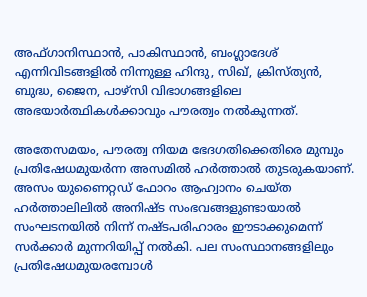അഫ്ഗാനിസ്ഥാൻ, പാകിസ്ഥാൻ, ബംഗ്ലാദേശ് എന്നിവിടങ്ങളിൽ നിന്നുള്ള ഹിന്ദു, സിഖ്, ക്രിസ്ത്യൻ, ബുദ്ധ, ജൈന, പാഴ്സി വിഭാഗങ്ങളിലെ അഭയാർത്ഥികൾക്കാവും പൗരത്വം നൽകുന്നത്.

അതേസമയം, പൗരത്വ നിയമ ഭേദഗതിക്കെതിരെ മുമ്പും പ്രതിഷേധമുയര്‍ന്ന അസമില്‍ ഹര്‍ത്താല്‍ തുടരുകയാണ്. അസം യുണൈറ്റഡ് ഫോറം ആഹ്വാനം ചെയ്ത ഹര്‍ത്താലിലില്‍ അനിഷ്ട സംഭവങ്ങളുണ്ടായാല്‍ സംഘടനയില്‍ നിന്ന് നഷ്ടപരിഹാരം ഈടാക്കുമെന്ന് സര്‍ക്കാര്‍ മുന്നറിയിപ്പ് നല്‍കി. പല സംസ്ഥാനങ്ങളിലും പ്രതിഷേധമുയരമ്പോള്‍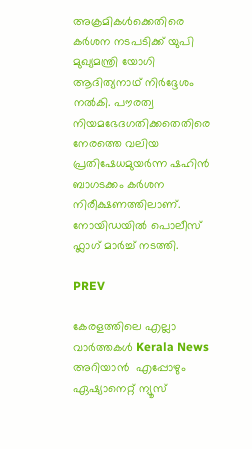അക്രമികള്‍ക്കെതിരെ കര്‍ശന നടപടിക്ക് യുപി മുഖ്യമന്ത്രി യോഗി ആദിത്യനാഥ് നിര്‍ദ്ദേശം നല്‍കി. പൗരത്വ നിയമഭേദഗതിക്കതെതിരെ നേരത്തെ വലിയ പ്രതിഷേധമുയര്‍ന്ന ഷഹിന്‍ ബാഗടക്കം കര്‍ശന നിരീക്ഷണത്തിലാണ്. നോയിഡയില്‍ പൊലീസ് ഫ്ലാഗ് മാര്‍ച്ച് നടത്തി.

PREV

കേരളത്തിലെ എല്ലാ വാർത്തകൾ Kerala News അറിയാൻ  എപ്പോഴും ഏഷ്യാനെറ്റ് ന്യൂസ്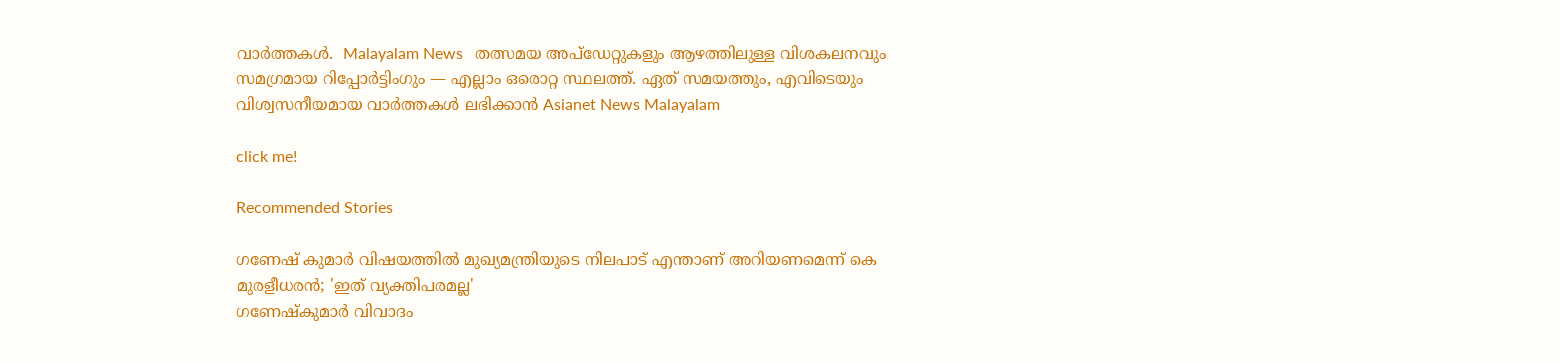വാർത്തകൾ.  Malayalam News   തത്സമയ അപ്‌ഡേറ്റുകളും ആഴത്തിലുള്ള വിശകലനവും സമഗ്രമായ റിപ്പോർട്ടിംഗും — എല്ലാം ഒരൊറ്റ സ്ഥലത്ത്. ഏത് സമയത്തും, എവിടെയും വിശ്വസനീയമായ വാർത്തകൾ ലഭിക്കാൻ Asianet News Malayalam

click me!

Recommended Stories

ഗണേഷ് കുമാർ വിഷയത്തിൽ മുഖ്യമന്ത്രിയുടെ നിലപാട് എന്താണ് അറിയണമെന്ന് കെ മുരളീധരൻ; 'ഇത് വ്യക്തിപരമല്ല'
ഗണേഷ്കുമാർ വിവാദം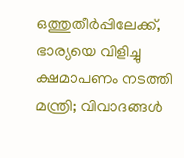ഒത്തുതീർപ്പിലേക്ക്, ഭാര്യയെ വിളിച്ചു ക്ഷമാപണം നടത്തി മന്ത്രി; വിവാദങ്ങൾ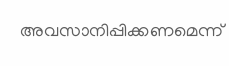അവസാനിപ്പിക്കണമെന്ന്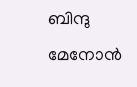ബിന്ദു മേനോൻ